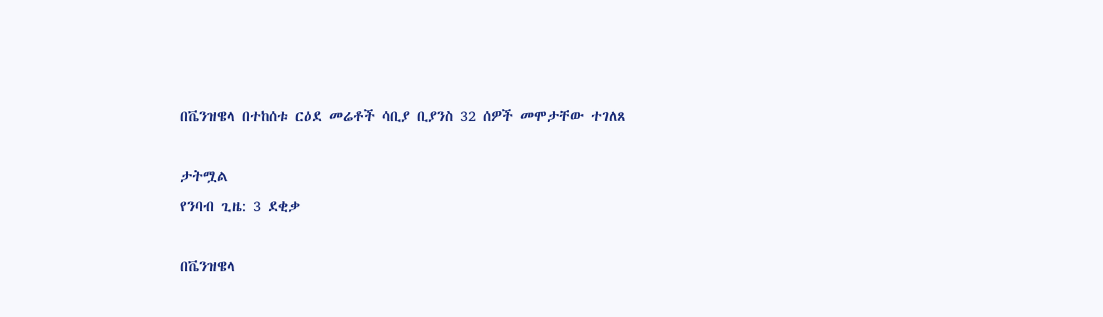በቬንዝዌላ በተከሰቱ ርዕደ መሬቶች ሳቢያ ቢያንስ 32 ሰዎች መሞታቸው ተገለጸ

ታትሟል
የንባብ ጊዜ: 3 ደቂቃ

በቬንዝዌላ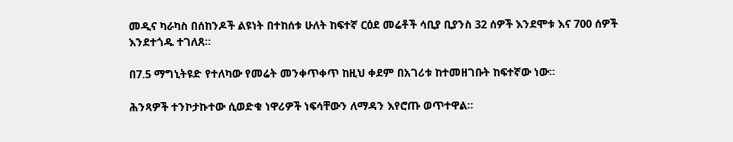መዲና ካራካስ በሰከንዶች ልዩነት በተከሰቱ ሁለት ከፍተኛ ርዕደ መሬቶች ሳቢያ ቢያንስ 32 ሰዎች እንደሞቱ እና 700 ሰዎች እንደተጎዱ ተገለጸ።

በ7.5 ማግኒትዩድ የተለካው የመሬት መንቀጥቀጥ ከዚህ ቀደም በአገሪቱ ከተመዘገቡት ከፍተኛው ነው።

ሕንጻዎች ተንኮታኩተው ሲወድቁ ነዋሪዎች ነፍሳቸውን ለማዳን እየሮጡ ወጥተዋል።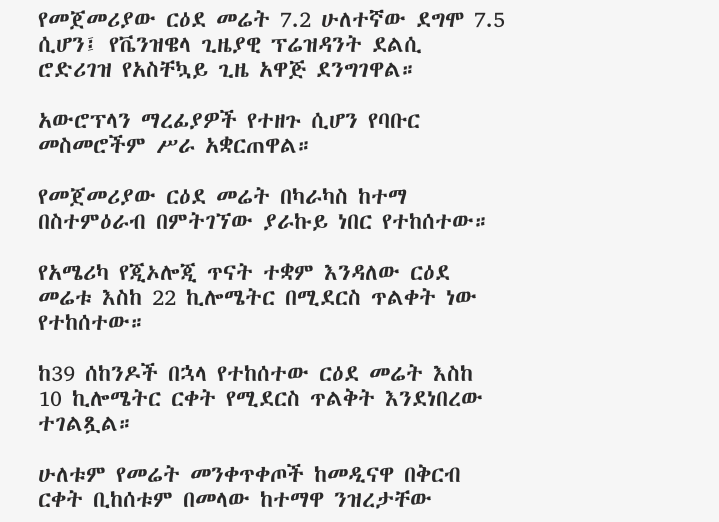የመጀመሪያው ርዕደ መሬት 7.2 ሁለተኛው ደግሞ 7.5 ሲሆን፤ የቬንዝዌላ ጊዜያዊ ፕሬዝዳንት ደልሲ ሮድሪገዝ የአስቸኳይ ጊዜ አዋጅ ደንግገዋል።

አውሮፕላን ማረፊያዎች የተዘጉ ሲሆን የባቡር መስመሮችም ሥራ አቋርጠዋል።

የመጀመሪያው ርዕደ መሬት በካራካስ ከተማ በስተምዕራብ በምትገኘው ያራኩይ ነበር የተከሰተው።

የአሜሪካ የጂኦሎጂ ጥናት ተቋም እንዳለው ርዕደ መሬቱ እስከ 22 ኪሎሜትር በሚደርስ ጥልቀት ነው የተከሰተው።

ከ39 ሰከንዶች በኋላ የተከሰተው ርዕደ መሬት እስከ 10 ኪሎሜትር ርቀት የሚደርስ ጥልቅት እንደነበረው ተገልጿል።

ሁለቱም የመሬት መንቀጥቀጦች ከመዲናዋ በቅርብ ርቀት ቢከሰቱም በመላው ከተማዋ ንዝረታቸው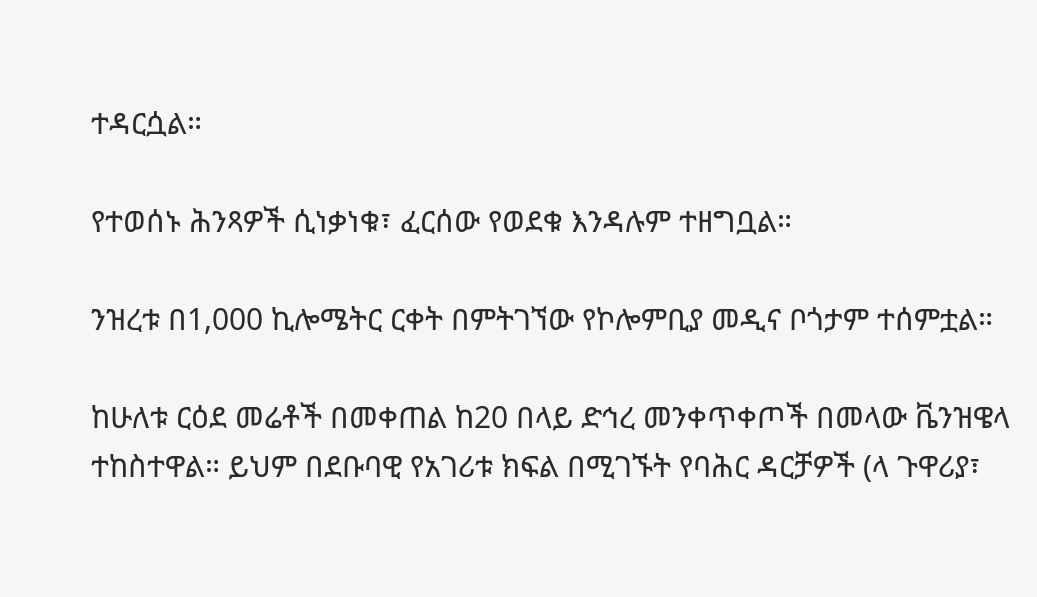ተዳርሷል።

የተወሰኑ ሕንጻዎች ሲነቃነቁ፣ ፈርሰው የወደቁ እንዳሉም ተዘግቧል።

ንዝረቱ በ1,000 ኪሎሜትር ርቀት በምትገኘው የኮሎምቢያ መዲና ቦጎታም ተሰምቷል።

ከሁለቱ ርዕደ መሬቶች በመቀጠል ከ20 በላይ ድኅረ መንቀጥቀጦች በመላው ቬንዝዌላ ተከስተዋል። ይህም በደቡባዊ የአገሪቱ ክፍል በሚገኙት የባሕር ዳርቻዎች (ላ ጉዋሪያ፣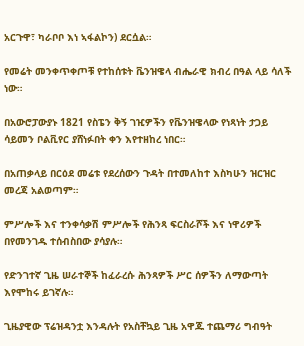አርጉዋ፣ ካራቦቦ እነ ኣፋልኮን) ደርሷል።

የመሬት መንቀጥቀጦቹ የተከሰቱት ቬንዝዌላ ብሔራዊ ክብረ በዓል ላይ ሳለች ነው።

በአውሮፓውያኑ 1821 የስፔን ቅኝ ገዢዎችን የቬንዝዌላው የነጻነት ታጋይ ሳይመን ቦልቪየር ያሸነፉበት ቀን እየተዘከረ ነበር።

በአጠቃላይ በርዕደ መሬቱ የደረሰውን ጉዳት በተመለከተ እስካሁን ዝርዝር መረጃ አልወጣም።

ምሥሎች እና ተንቀሳቃሽ ምሥሎች የሕንጻ ፍርስራሾች እና ነዋሪዎች በየመንገዱ ተሰብስበው ያሳያሉ።

የድንገተኛ ጊዜ ሠራተኞች ከፈራረሱ ሕንጻዎች ሥር ሰዎችን ለማውጣት እየሞከሩ ይገኛሉ።

ጊዜያዊው ፕሬዝዳንቷ እንዳሉት የአስቸኳይ ጊዜ አዋጁ ተጨማሪ ግብዓት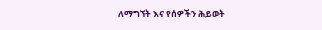ለማግኘት እና የሰዎችን ሕይወት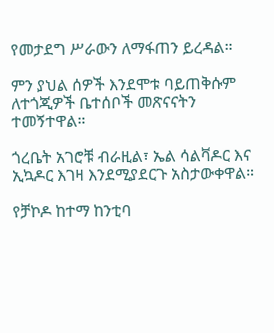የመታደግ ሥራውን ለማፋጠን ይረዳል።

ምን ያህል ሰዎች እንደሞቱ ባይጠቅሱም ለተጎጂዎች ቤተሰቦች መጽናናትን ተመኝተዋል።

ጎረቤት አገሮቹ ብራዚል፣ ኤል ሳልቫዶር እና ኢኳዶር እገዛ እንደሚያደርጉ አስታውቀዋል።

የቻኮዶ ከተማ ከንቲባ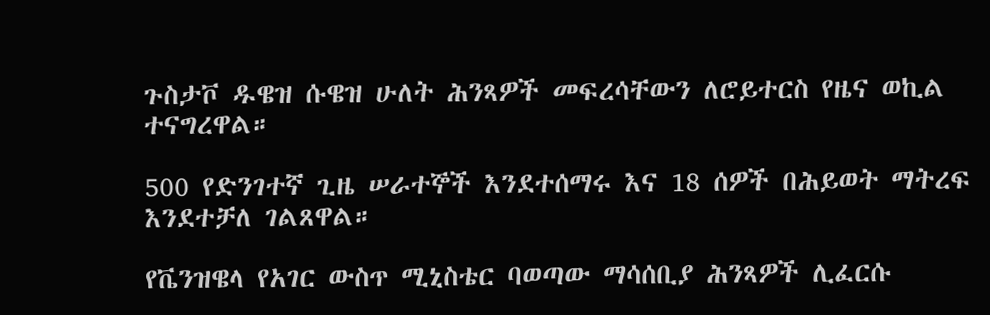ጉስታቮ ዱዌዝ ሱዌዝ ሁለት ሕንጻዎች መፍረሳቸውን ለሮይተርስ የዜና ወኪል ተናግረዋል።

500 የድንገተኛ ጊዜ ሠራተኞች እንደተሰማሩ እና 18 ሰዎች በሕይወት ማትረፍ እንደተቻለ ገልጸዋል።

የቬንዝዌላ የአገር ውስጥ ሚኒስቴር ባወጣው ማሳሰቢያ ሕንጻዎች ሊፈርሱ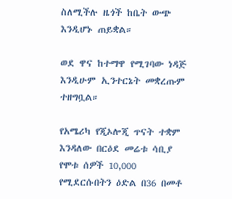ስለሚችሉ ዜጎች ከቤት ውጭ እንዲሆኑ ጠይቋል።

ወደ ዋና ከተማዋ የሚገባው ነዳጅ እንዲሁም ኢንተርኔት መቋረጡም ተዘግቧል።

የአሜሪካ የጂኦሎጂ ጥናት ተቋም እንዳለው በርዕደ መሬቱ ሳቢያ የሞቱ ሰዎች 10,000 የሚደርሱበትን ዕድል በ36 በመቶ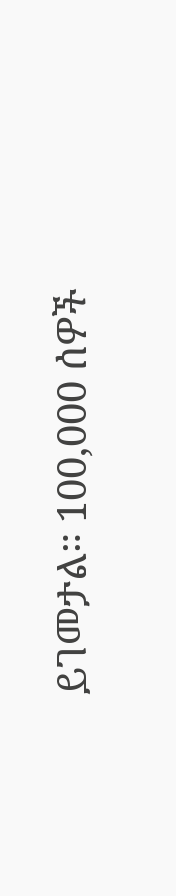ይገመታል። 100,000 ሰዎች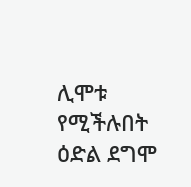ሊሞቱ የሚችሉበት ዕድል ደግሞ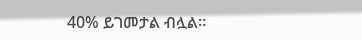40% ይገመታል ብሏል።